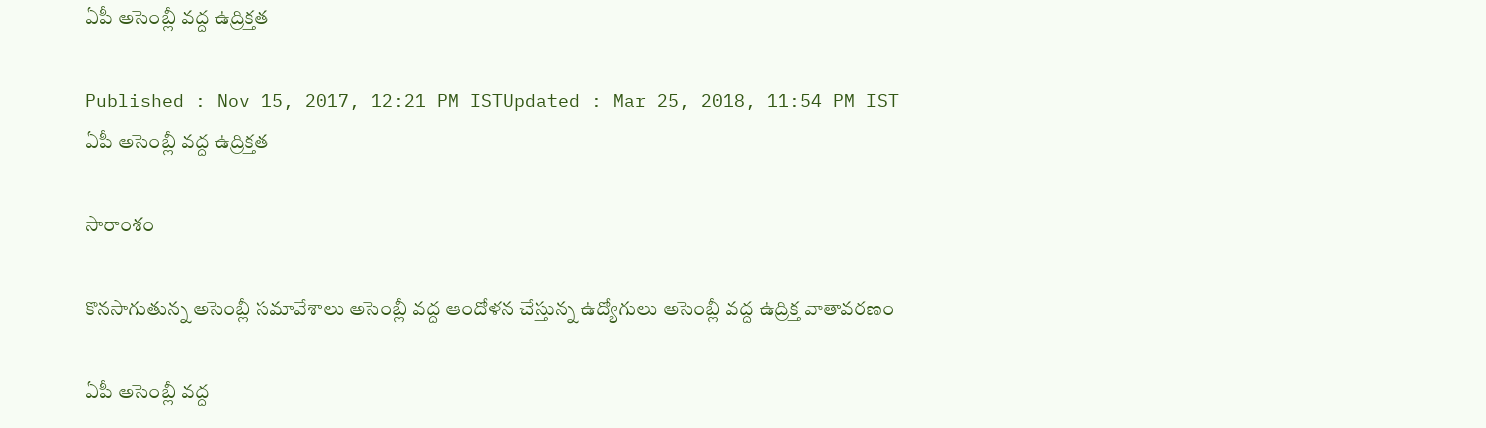ఏపీ అసెంబ్లీ వద్ద ఉద్రిక్తత

Published : Nov 15, 2017, 12:21 PM ISTUpdated : Mar 25, 2018, 11:54 PM IST
ఏపీ అసెంబ్లీ వద్ద ఉద్రిక్తత

సారాంశం

కొనసాగుతున్న అసెంబ్లీ సమావేశాలు అసెంబ్లీ వద్ద ఆందోళన చేస్తున్న ఉద్యోగులు అసెంబ్లీ వద్ద ఉద్రిక్త వాతావరణం

ఏపీ అసెంబ్లీ వద్ద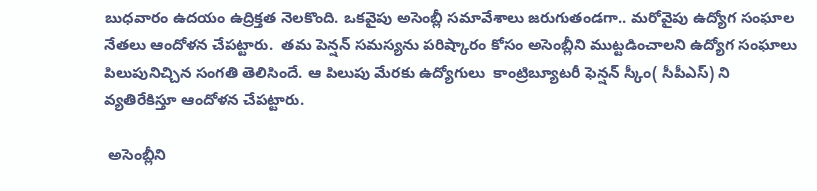బుధవారం ఉదయం ఉద్రిక్తత నెలకొంది. ఒకవైపు అసెంబ్లీ సమావేశాలు జరుగుతండగా.. మరోవైపు ఉద్యోగ సంఘాల నేతలు ఆందోళన చేపట్టారు.  తమ పెన్షన్ సమస్యను పరిష్కారం కోసం అసెంబ్లీని ముట్టడించాలని ఉద్యోగ సంఘాలు పిలుపునిచ్చిన సంగతి తెలిసిందే. ఆ పిలుపు మేరకు ఉద్యోగులు  కాంట్రిబ్యూటరీ ఫెన్షన్ స్కీం( సీపీఎస్) ని వ్యతిరేకిస్తూ ఆందోళన చేపట్టారు.

 అసెంబ్లీని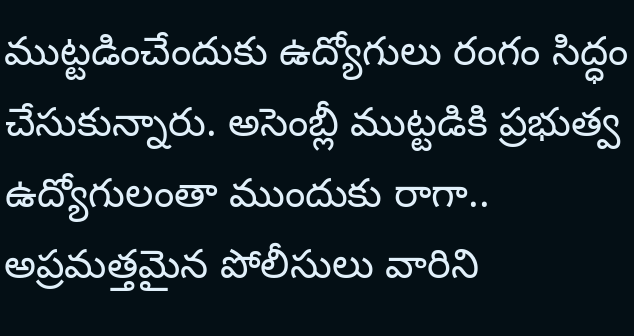ముట్టడించేందుకు ఉద్యోగులు రంగం సిద్ధం చేసుకున్నారు. అసెంబ్లీ ముట్టడికి ప్రభుత్వ ఉద్యోగులంతా ముందుకు రాగా.. అప్రమత్తమైన పోలీసులు వారిని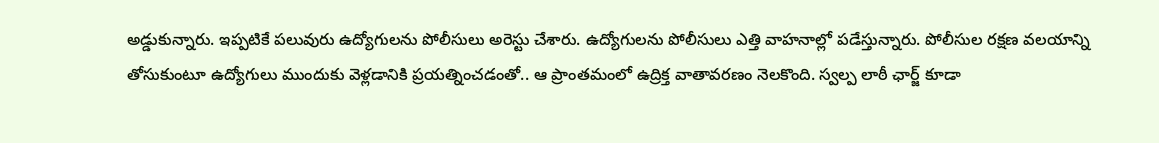అడ్డుకున్నారు. ఇప్పటికే పలువురు ఉద్యోగులను పోలీసులు అరెస్టు చేశారు. ఉద్యోగులను పోలీసులు ఎత్తి వాహనాల్లో పడేస్తున్నారు. పోలీసుల రక్షణ వలయాన్ని తోసుకుంటూ ఉద్యోగులు ముందుకు వెళ్లడానికి ప్రయత్నించడంతో.. ఆ ప్రాంతమంలో ఉద్రిక్త వాతావరణం నెలకొంది. స్వల్ప లాఠీ ఛార్జ్ కూడా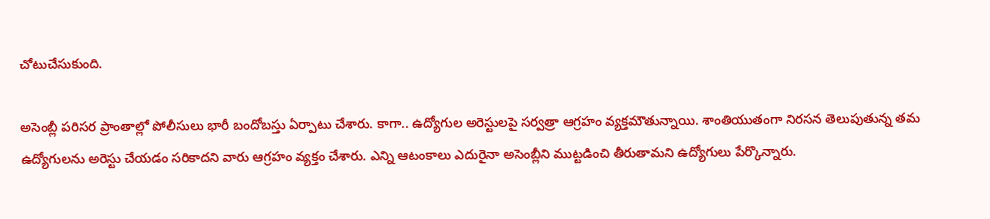చోటుచేసుకుంది.

అసెంబ్లీ పరిసర ప్రాంతాల్లో పోలీసులు భారీ బందోబస్తు ఏర్పాటు చేశారు. కాగా.. ఉద్యోగుల అరెస్టులపై సర్వత్రా ఆగ్రహం వ్యక్తమౌతున్నాయి. శాంతియుతంగా నిరసన తెలుపుతున్న తమ ఉద్యోగులను అరెస్టు చేయడం సరికాదని వారు ఆగ్రహం వ్యక్తం చేశారు. ఎన్ని ఆటంకాలు ఎదురైనా అసెంబ్లీని ముట్టడించి తీరుతామని ఉద్యోగులు పేర్కొన్నారు.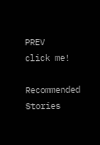PREV
click me!

Recommended Stories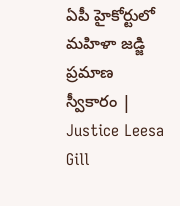ఏపీ హైకోర్టులో మహిళా జడ్జి ప్రమాణ స్వీకారం | Justice Leesa Gill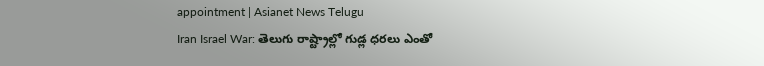appointment | Asianet News Telugu
Iran Israel War: తెలుగు రాష్ట్రాల్లో గుడ్ల ధరలు ఎంతో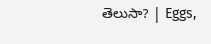తెలుసా? | Eggs,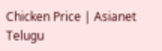Chicken Price | Asianet Telugu